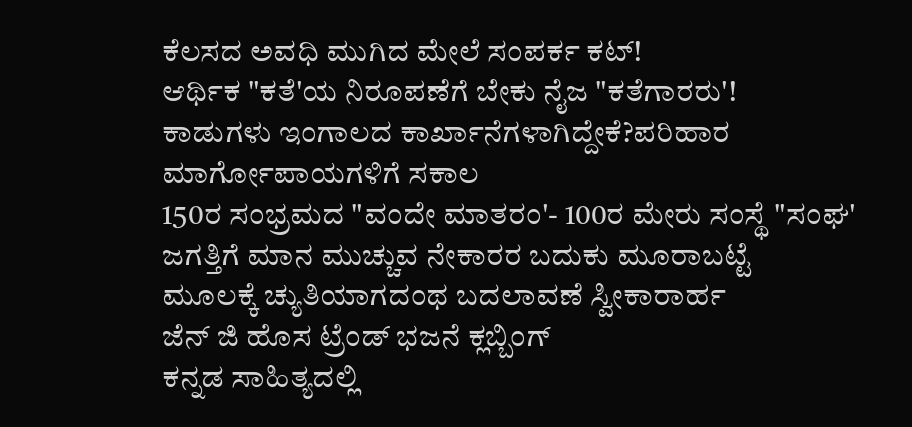ಕೆಲಸದ ಅವಧಿ ಮುಗಿದ ಮೇಲೆ ಸಂಪರ್ಕ ಕಟ್!
ಆರ್ಥಿಕ "ಕತೆ'ಯ ನಿರೂಪಣೆಗೆ ಬೇಕು ನೈಜ "ಕತೆಗಾರರು'!
ಕಾಡುಗಳು ಇಂಗಾಲದ ಕಾರ್ಖಾನೆಗಳಾಗಿದ್ದೇಕೆ?ಪರಿಹಾರ ಮಾರ್ಗೋಪಾಯಗಳಿಗೆ ಸಕಾಲ
150ರ ಸಂಭ್ರಮದ "ವಂದೇ ಮಾತರಂ'- 100ರ ಮೇರು ಸಂಸ್ಥೆ "ಸಂಘ'
ಜಗತ್ತಿಗೆ ಮಾನ ಮುಚ್ಚುವ ನೇಕಾರರ ಬದುಕು ಮೂರಾಬಟ್ಟೆ
ಮೂಲಕ್ಕೆ ಚ್ಯುತಿಯಾಗದಂಥ ಬದಲಾವಣೆ ಸ್ವೀಕಾರಾರ್ಹ
ಜೆನ್ ಜಿ ಹೊಸ ಟ್ರೆಂಡ್ ಭಜನೆ ಕ್ಲಬ್ಬಿಂಗ್
ಕನ್ನಡ ಸಾಹಿತ್ಯದಲ್ಲಿ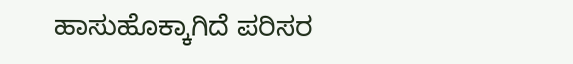ಹಾಸುಹೊಕ್ಕಾಗಿದೆ ಪರಿಸರ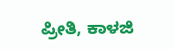ಪ್ರೀತಿ, ಕಾಳಜಿ